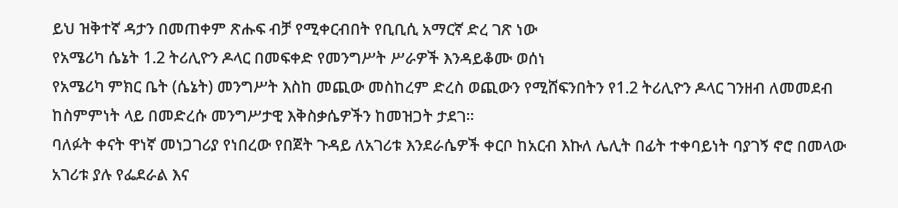ይህ ዝቅተኛ ዳታን በመጠቀም ጽሑፍ ብቻ የሚቀርብበት የቢቢሲ አማርኛ ድረ ገጽ ነው
የአሜሪካ ሴኔት 1.2 ትሪሊዮን ዶላር በመፍቀድ የመንግሥት ሥራዎች እንዳይቆሙ ወሰነ
የአሜሪካ ምክር ቤት (ሴኔት) መንግሥት እስከ መጪው መስከረም ድረስ ወጪውን የሚሸፍንበትን የ1.2 ትሪሊዮን ዶላር ገንዘብ ለመመደብ ከስምምነት ላይ በመድረሱ መንግሥታዊ እቅስቃሴዎችን ከመዝጋት ታደገ።
ባለፉት ቀናት ዋነኛ መነጋገሪያ የነበረው የበጀት ጉዳይ ለአገሪቱ እንደራሴዎች ቀርቦ ከአርብ እኩለ ሌሊት በፊት ተቀባይነት ባያገኝ ኖሮ በመላው አገሪቱ ያሉ የፌደራል እና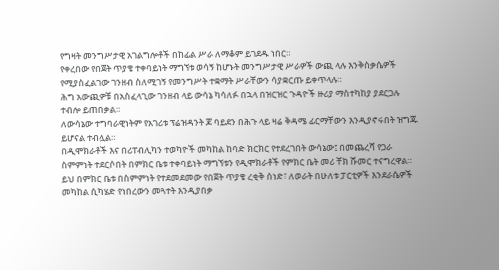የግዛት መንግሥታዊ አገልግሎቶች በከፊል ሥራ ለማቆም ይገደዱ ነበር።
የቀረበው የበጀት ጥያቄ ተቀባይነት ማግኘቱ ወሳኝ ከሆኑት መንግሥታዊ ሥራዎች ውጪ ላሉ እንቅስቃሴዎች የሚያስፈልገው ገንዘብ ስለሚገኝ የመንግሥት ተቋማት ሥራቸውን ሳያቋርጡ ይቀጥላሉ።
ሕግ አውጪዎቹ በአስፈላጊው ገንዘብ ላይ ውሳኔ ካሳለፉ በኋላ በዝርዝር ጉዳዮች ዙሪያ ማስተካከያ ያደርጋሉ ተብሎ ይጠበቃል።
ለውሳኔው ተግባራዊነትም የአገሪቱ ፕሬዝዳንት ጆ ባይደን በሕጉ ላይ ዛሬ ቅዳሜ ፊርማቸውን እንዲያኖሩበት ዝግጁ ይሆናል ተብሏል።
በዲሞክራቶች እና በሪፐብሊካን ተወካዮች መካከል ከባድ ክርክር የተደረገበት ውሳኔው፤ በመጨረሻ የጋራ ስምምነት ተደርሶበት በምክር ቤቱ ተቀባይነት ማግኘቱን የዲሞክራቶች የምክር ቤት መሪ ቸክ ሹመር ተናግረዋል።
ይህ በምክር ቤቱ በስምምነት የተደመደመው የበጀት ጥያቄ ረቂቅ ሰነድ፣ ለወራት በሁለቱ ፓርቲዎች እንደራሴዎች መካከል ሲካሄድ የነበረውን መጓተት እንዲያበቃ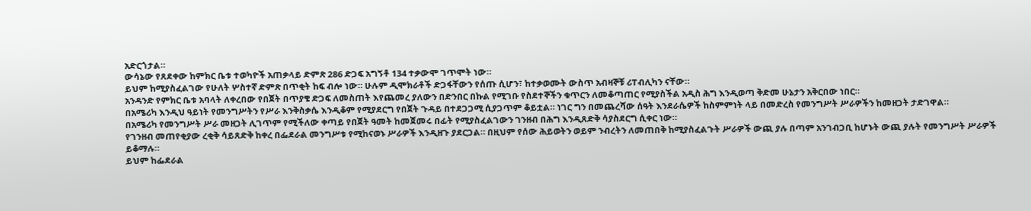አድርጎታል።
ውሳኔው የጸደቀው ከምክር ቤቱ ተወካዮች አጠቃላይ ድምጽ 286 ድጋፍ አግኝቶ 134 ተቃውሞ ገጥሞት ነው።
ይህም ከሚያስፈልገው የሁለት ሦስተኛ ድምጽ በጥቂት ከፍ ብሎ ነው። ሁሉም ዲሞክራቶች ድጋፋቸውን የሰጡ ሲሆን፣ ከተቃወሙት ውስጥ አብዛኞቹ ሪፐብሊካን ናቸው።
አንዳንድ የምክር ቤቱ አባላት ለቀረበው የበጀት በጥያቄ ድጋፍ ለመስጠት እየጨመረ ያለውን በድንበር በኩል የሚገቡ የስደተኞችን ቁጥርን ለመቆጣጠር የሚያስችል አዲስ ሕግ እንዲወጣ ቅድመ ሁኔታን አቅርበው ነበር።
በአሜሪካ እንዲህ ዓይነት የመንግሥትን የሥራ እንቅስቃሴ እንዲቆም የሚያደርግ የበጀት ጉዳይ በተደጋጋሚ ሲያጋጥም ቆይቷል። ነገር ግን በመጨረሻው ሰዓት እንደራሴዎች ከስምምነት ላይ በመድረስ የመንግሥት ሥራዎችን ከመዘጋት ታድገዋል።
በአሜሪካ የመንግሥት ሥራ መዘጋት ሊገጥም የሚችለው ቀጣይ የበጀት ዓመት ከመጀመሩ በፊት የሚያስፈልገውን ገንዘብ በሕግ እንዲጸድቅ ሳያስደርግ ሲቀር ነው።
የገንዘብ መጠየቂያው ረቂቅ ሳይጸድቅ ከቀረ በፌደራል መንግሥቱ የሚከናወኑ ሥራዎች እንዲዘጉ ያደርጋል። በዚህም የሰው ሕይወትን ወይም ንብረትን ለመጠበቅ ከሚያስፈልጉት ሥራዎች ውጪ ያሉ በጣም አንገብጋቢ ከሆኑት ውጪ ያሉት የመንግሥት ሥራዎች ይቆማሉ።
ይህም ከፌደራል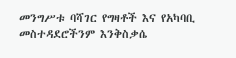መንግሥቱ ባሻገር የግዛቶች እና የአካባቢ መስተዳደሮችንም እንቅስቃሴ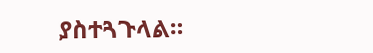ያስተጓጉላል።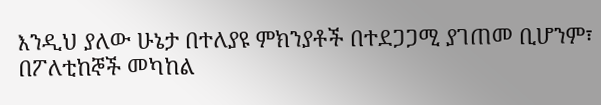እንዲህ ያለው ሁኔታ በተለያዩ ምክንያቶች በተደጋጋሚ ያገጠመ ቢሆንም፣ በፖለቲከኞች መካከል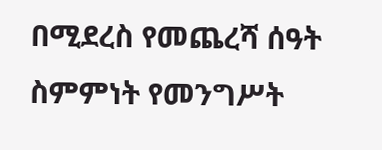በሚደረስ የመጨረሻ ሰዓት ስምምነት የመንግሥት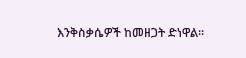እንቅስቃሴዎች ከመዘጋት ድነዋል።